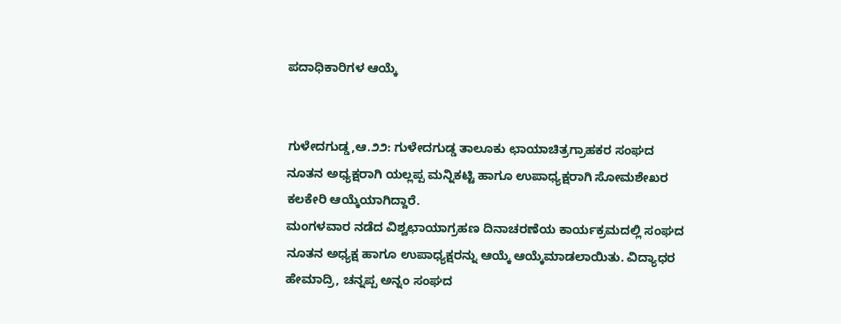ಪದಾಧಿಕಾರಿಗಳ ಆಯ್ಕೆ


ಗುಳೇದಗುಡ್ಡ,ಆ.೨೨: ಗುಳೇದಗುಡ್ಡ ತಾಲೂಕು ಛಾಯಾಚಿತ್ರಗ್ರಾಹಕರ ಸಂಘದ ನೂತನ ಅಧ್ಯಕ್ಷರಾಗಿ ಯಲ್ಲಪ್ಪ ಮನ್ನಿಕಟ್ಟಿ ಹಾಗೂ ಉಪಾಧ್ಯಕ್ಷರಾಗಿ ಸೋಮಶೇಖರ ಕಲಕೇರಿ ಆಯ್ಕೆಯಾಗಿದ್ದಾರೆ.
ಮಂಗಳವಾರ ನಡೆದ ವಿಶ್ವಛಾಯಾಗ್ರಹಣ ದಿನಾಚರಣೆಯ ಕಾರ್ಯಕ್ರಮದಲ್ಲಿ ಸಂಘದ ನೂತನ ಅಧ್ಯಕ್ಷ ಹಾಗೂ ಉಪಾಧ್ಯಕ್ಷರನ್ನು ಆಯ್ಕೆ ಆಯ್ಕೆಮಾಡಲಾಯಿತು. ವಿದ್ಯಾಧರ ಹೇಮಾದ್ರಿ, ಚನ್ನಪ್ಪ ಅನ್ನಂ ಸಂಘದ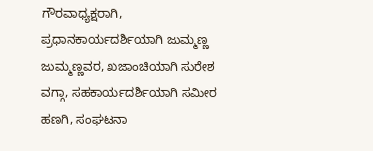ಗೌರವಾಧ್ಯಕ್ಷರಾಗಿ, ಪ್ರಧಾನಕಾರ್ಯದರ್ಶಿಯಾಗಿ ಜುಮ್ಮಣ್ಣ ಜುಮ್ಮಣ್ಣವರ, ಖಜಾಂಚಿಯಾಗಿ ಸುರೇಶ ವಗ್ಗಾ, ಸಹಕಾರ್ಯದರ್ಶಿಯಾಗಿ ಸಮೀರ ಹಣಗಿ, ಸಂಘಟನಾ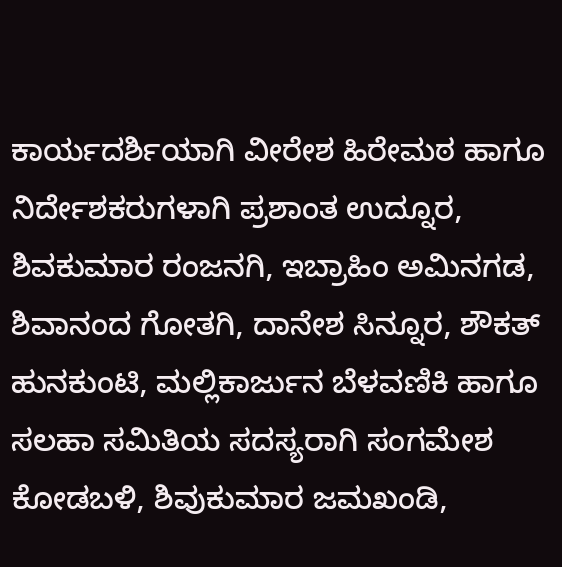ಕಾರ್ಯದರ್ಶಿಯಾಗಿ ವೀರೇಶ ಹಿರೇಮಠ ಹಾಗೂ ನಿರ್ದೇಶಕರುಗಳಾಗಿ ಪ್ರಶಾಂತ ಉದ್ನೂರ, ಶಿವಕುಮಾರ ರಂಜನಗಿ, ಇಬ್ರಾಹಿಂ ಅಮಿನಗಡ, ಶಿವಾನಂದ ಗೋತಗಿ, ದಾನೇಶ ಸಿನ್ನೂರ, ಶೌಕತ್ ಹುನಕುಂಟಿ, ಮಲ್ಲಿಕಾರ್ಜುನ ಬೆಳವಣಿಕಿ ಹಾಗೂ ಸಲಹಾ ಸಮಿತಿಯ ಸದಸ್ಯರಾಗಿ ಸಂಗಮೇಶ ಕೋಡಬಳಿ, ಶಿವುಕುಮಾರ ಜಮಖಂಡಿ,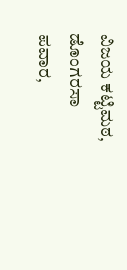ವಿಜಯ ಕಟ್ಟಿಮಠ, ಡೊಂಗರಸಾ ಪವಾರ,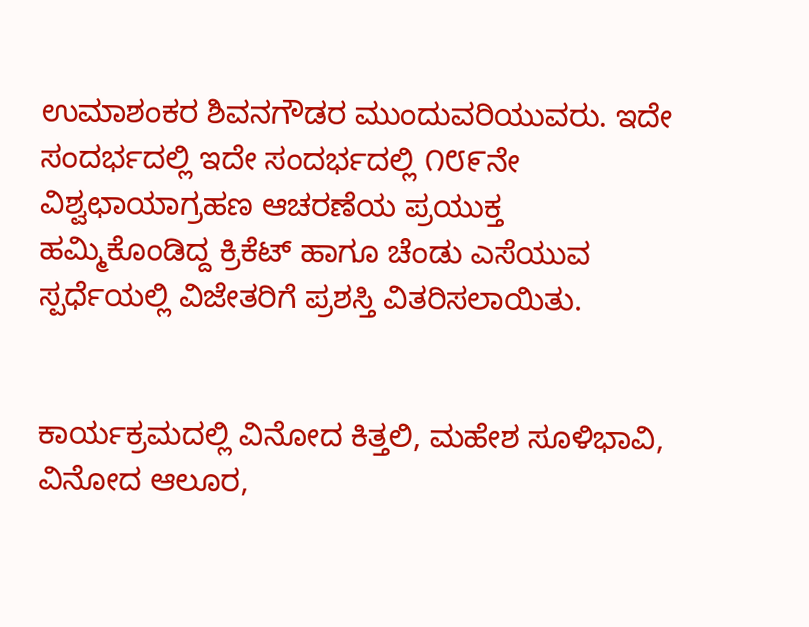ಉಮಾಶಂಕರ ಶಿವನಗೌಡರ ಮುಂದುವರಿಯುವರು. ಇದೇ ಸಂದರ್ಭದಲ್ಲಿ ಇದೇ ಸಂದರ್ಭದಲ್ಲಿ ೧೮೯ನೇ ವಿಶ್ವಛಾಯಾಗ್ರಹಣ ಆಚರಣೆಯ ಪ್ರಯುಕ್ತ ಹಮ್ಮಿಕೊಂಡಿದ್ದ ಕ್ರಿಕೆಟ್ ಹಾಗೂ ಚೆಂಡು ಎಸೆಯುವ ಸ್ಪರ್ಧೆಯಲ್ಲಿ ವಿಜೇತರಿಗೆ ಪ್ರಶಸ್ತಿ ವಿತರಿಸಲಾಯಿತು.


ಕಾರ್ಯಕ್ರಮದಲ್ಲಿ ವಿನೋದ ಕಿತ್ತಲಿ, ಮಹೇಶ ಸೂಳಿಭಾವಿ, ವಿನೋದ ಆಲೂರ,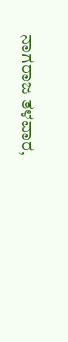ನಾಗರಾಜ ತಳವಾರ,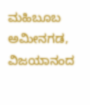ಮಹಿಬೂಬ ಅಮೀನಗಡ, ವಿಜಯಾನಂದ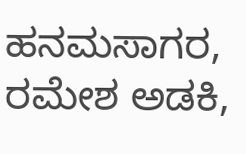ಹನಮಸಾಗರ, ರಮೇಶ ಅಡಕಿ,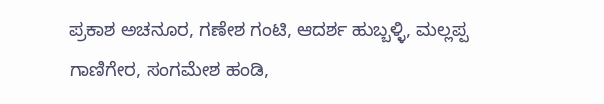ಪ್ರಕಾಶ ಅಚನೂರ, ಗಣೇಶ ಗಂಟಿ, ಆದರ್ಶ ಹುಬ್ಬಳ್ಳಿ, ಮಲ್ಲಪ್ಪ ಗಾಣಿಗೇರ, ಸಂಗಮೇಶ ಹಂಡಿ,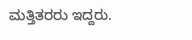ಮತ್ತಿತರರು ಇದ್ದರು.